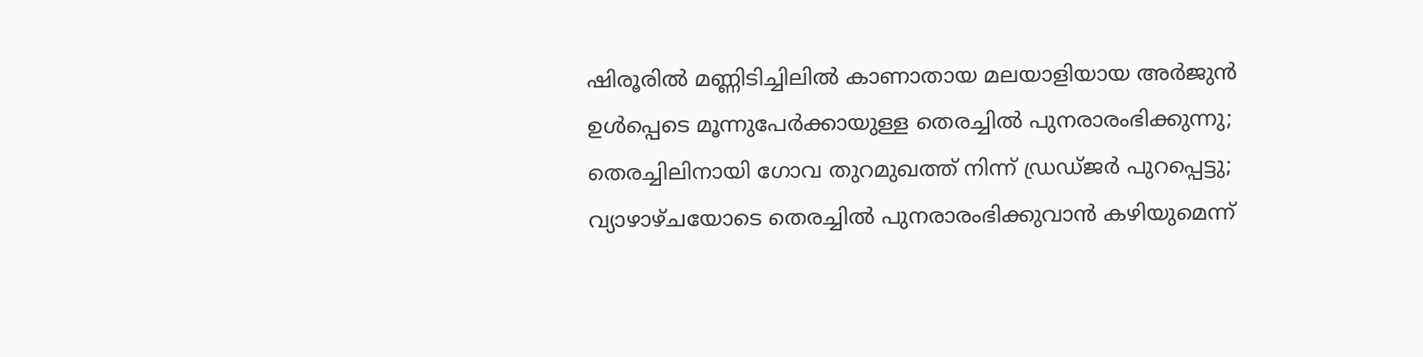ഷിരൂരിൽ മണ്ണിടിച്ചിലിൽ കാണാതായ മലയാളിയായ അർജുൻ ഉൾപ്പെടെ മൂന്നുപേർക്കായുള്ള തെരച്ചിൽ പുനരാരംഭിക്കുന്നു; തെരച്ചിലിനായി ഗോവ തുറമുഖത്ത് നിന്ന് ഡ്രഡ്ജർ പുറപ്പെട്ടു; വ്യാഴാഴ്ചയോടെ തെരച്ചിൽ പുനരാരംഭിക്കുവാൻ കഴിയുമെന്ന്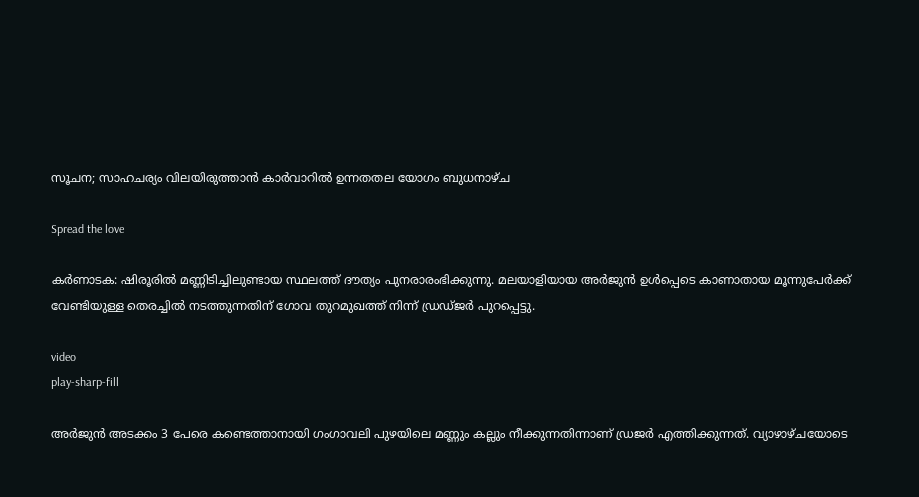സൂചന; സാഹചര്യം വിലയിരുത്താൻ കാര്‍വാറിൽ ഉന്നതതല യോഗം ബുധനാഴ്ച

Spread the love

കർണാടക: ഷിരൂരിൽ മണ്ണിടിച്ചിലുണ്ടായ സ്ഥലത്ത് ദൗത്യം പുനരാരംഭിക്കുന്നു. മലയാളിയായ അർജുൻ ഉൾപ്പെടെ കാണാതായ മൂന്നുപേർക്ക് വേണ്ടിയുള്ള തെരച്ചിൽ നടത്തുന്നതിന് ഗോവ തുറമുഖത്ത് നിന്ന് ഡ്രഡ്ജർ പുറപ്പെട്ടു.

video
play-sharp-fill

അർജുൻ അടക്കം 3 പേരെ കണ്ടെത്താനായി ഗംഗാവലി പുഴയിലെ മണ്ണും കല്ലും നീക്കുന്നതിന്നാണ് ഡ്രജർ എത്തിക്കുന്നത്. വ്യാഴാഴ്ചയോടെ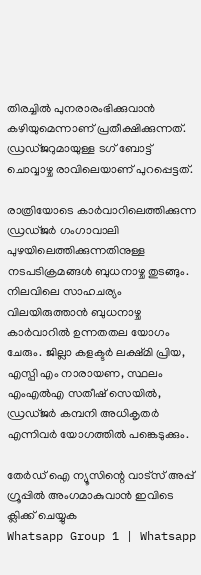തിരച്ചിൽ പുനരാരംഭിക്കുവാൻ കഴിയുമെന്നാണ് പ്രതീക്ഷിക്കുന്നത്. ഡ്രഡ്ജറുമായുള്ള ടഗ് ബോട്ട് ചൊവ്വാഴ്ച രാവിലെയാണ് പുറപ്പെട്ടത്.

രാത്രിയോടെ കാര്‍വാറിലെത്തിക്കുന്ന ഡ്രഡ്ജർ ഗംഗാവാലി പുഴയിലെത്തിക്കുന്നതിനുള്ള നടപടിക്രമങ്ങൾ ബുധനാഴ്ച തുടങ്ങും. നിലവിലെ സാഹചര്യം വിലയിരുത്താൻ ബുധനാഴ്ച കാര്‍വാറിൽ ഉന്നതതല യോഗം ചേരും. ജില്ലാ കളക്ടര്‍ ലക്ഷ്മി പ്രിയ, എസ്പി എം നാരായണ, സ്ഥലം എംഎല്‍എ സതീഷ് സെയില്‍, ഡ്രഡ്ജര്‍ കമ്പനി അധികൃതര്‍ എന്നിവര്‍ യോഗത്തില്‍ പങ്കെടുക്കും.

തേർഡ് ഐ ന്യൂസിന്റെ വാട്സ് അപ്പ് ഗ്രൂപ്പിൽ അംഗമാകുവാൻ ഇവിടെ ക്ലിക്ക് ചെയ്യുക
Whatsapp Group 1 | Whatsapp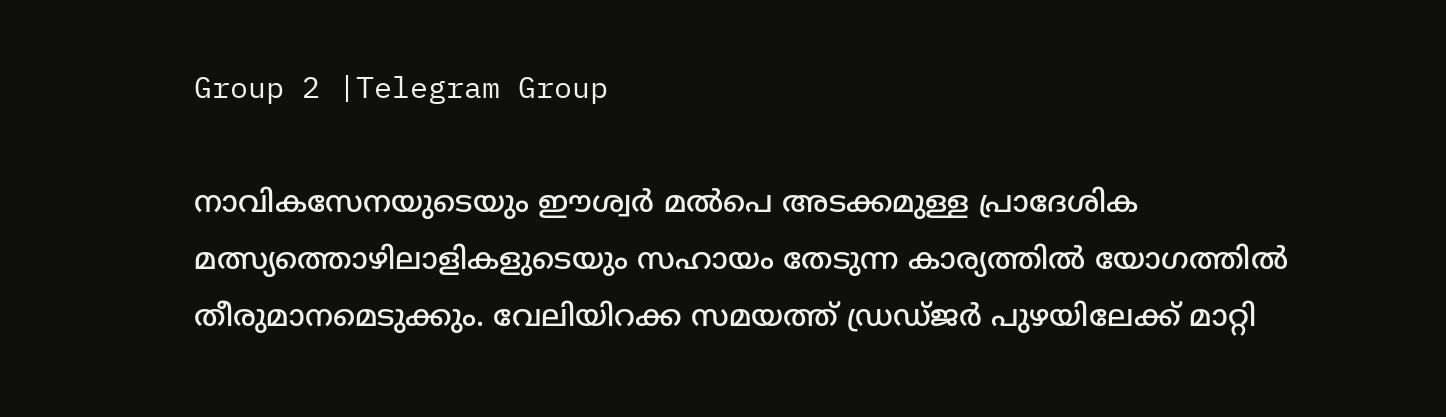Group 2 |Telegram Group

നാവികസേനയുടെയും ഈശ്വര്‍ മല്‍പെ അടക്കമുള്ള പ്രാദേശിക മത്സ്യത്തൊഴിലാളികളുടെയും സഹായം തേടുന്ന കാര്യത്തിൽ യോഗത്തില്‍ തീരുമാനമെടുക്കും. വേലിയിറക്ക സമയത്ത് ഡ്രഡ്ജര്‍ പുഴയിലേക്ക് മാറ്റി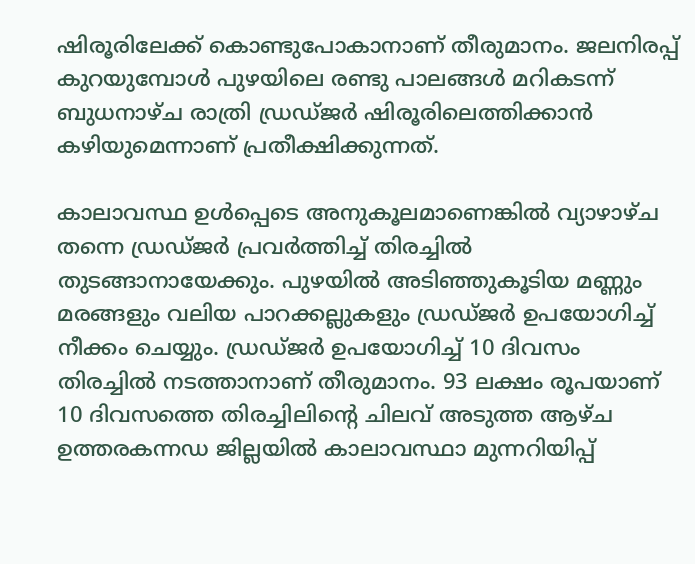ഷിരൂരിലേക്ക് കൊണ്ടുപോകാനാണ് തീരുമാനം. ജലനിരപ്പ് കുറയുമ്പോൾ പുഴയിലെ രണ്ടു പാലങ്ങൾ മറികടന്ന് ബുധനാഴ്ച രാത്രി ഡ്രഡ്ജർ ഷിരൂരിലെത്തിക്കാൻ കഴിയുമെന്നാണ് പ്രതീക്ഷിക്കുന്നത്.

കാലാവസ്ഥ ഉള്‍പ്പെടെ അനുകൂലമാണെങ്കില്‍ വ്യാഴാഴ്ച തന്നെ ഡ്രഡ്ജര്‍ പ്രവര്‍ത്തിച്ച് തിരച്ചില്‍ തുടങ്ങാനായേക്കും. പുഴയിൽ അടിഞ്ഞുകൂടിയ മണ്ണും മരങ്ങളും വലിയ പാറക്കല്ലുകളും ഡ്രഡ്ജർ ഉപയോഗിച്ച് നീക്കം ചെയ്യും. ഡ്രഡ്ജർ ഉപയോഗിച്ച് 10 ദിവസം തിരച്ചിൽ നടത്താനാണ് തീരുമാനം. 93 ലക്ഷം രൂപയാണ് 10 ദിവസത്തെ തിരച്ചിലിന്റെ ചിലവ് അടുത്ത ആഴ്ച ഉത്തരകന്നഡ ജില്ലയില്‍ കാലാവസ്ഥാ മുന്നറിയിപ്പ്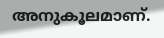അനുകൂലമാണ്.